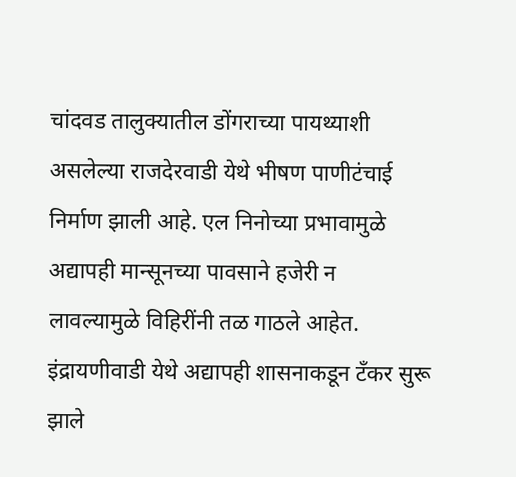चांदवड तालुक्यातील डोंगराच्या पायथ्याशी असलेल्या राजदेरवाडी येथे भीषण पाणीटंचाई निर्माण झाली आहे. एल निनोच्या प्रभावामुळे अद्यापही मान्सूनच्या पावसाने हजेरी न लावल्यामुळे विहिरींनी तळ गाठले आहेत. इंद्रायणीवाडी येथे अद्यापही शासनाकडून टँकर सुरू झाले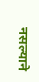नसल्याने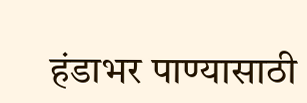हंडाभर पाण्यासाठी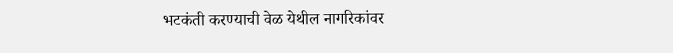भटकंती करण्याची वेळ येथील नागरिकांवर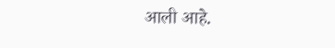आली आहे.